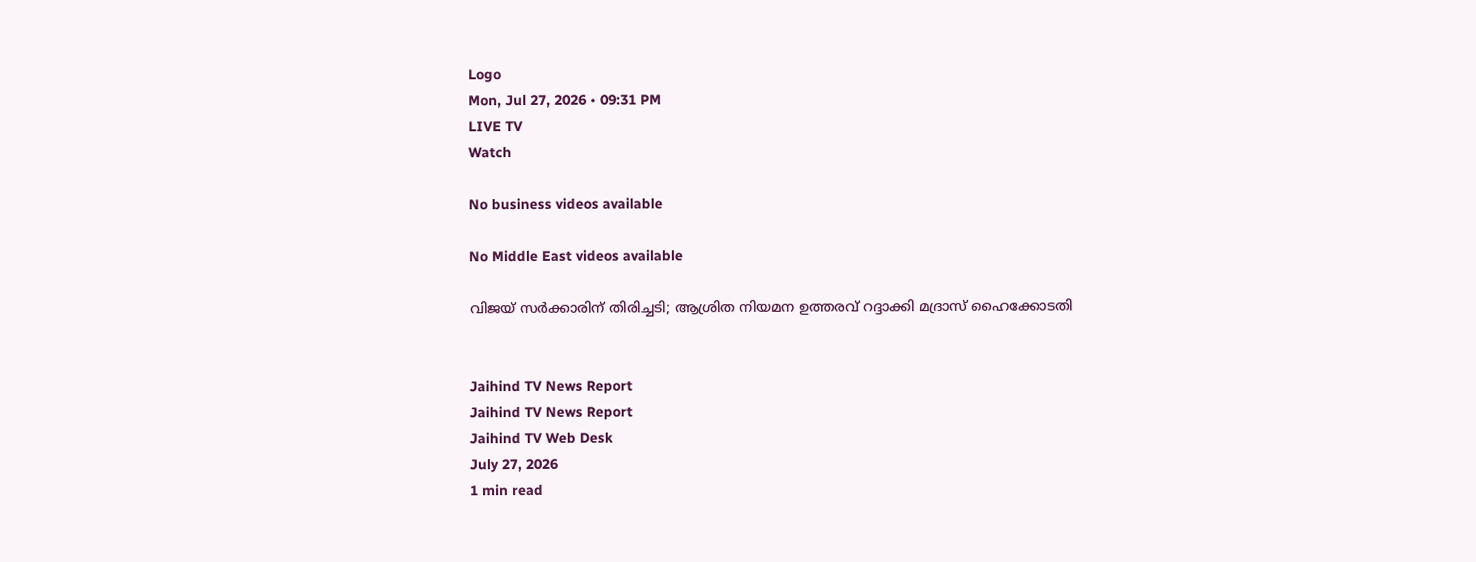Logo
Mon, Jul 27, 2026 • 09:31 PM
LIVE TV
Watch

No business videos available

No Middle East videos available

വിജയ് സർക്കാരിന് തിരിച്ചടി; ആശ്രിത നിയമന ഉത്തരവ് റദ്ദാക്കി മദ്രാസ് ഹൈക്കോടതി


Jaihind TV News Report
Jaihind TV News Report
Jaihind TV Web Desk
July 27, 2026
1 min read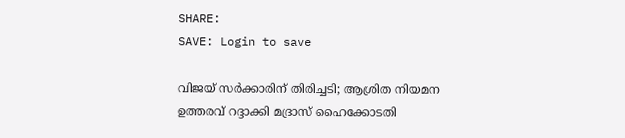SHARE:
SAVE: Login to save

വിജയ് സർക്കാരിന് തിരിച്ചടി; ആശ്രിത നിയമന ഉത്തരവ് റദ്ദാക്കി മദ്രാസ് ഹൈക്കോടതി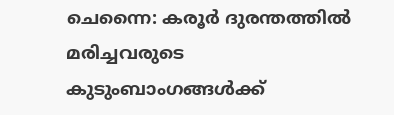ചെന്നൈ: കരൂർ ദുരന്തത്തിൽ മരിച്ചവരുടെ കുടുംബാംഗങ്ങൾക്ക്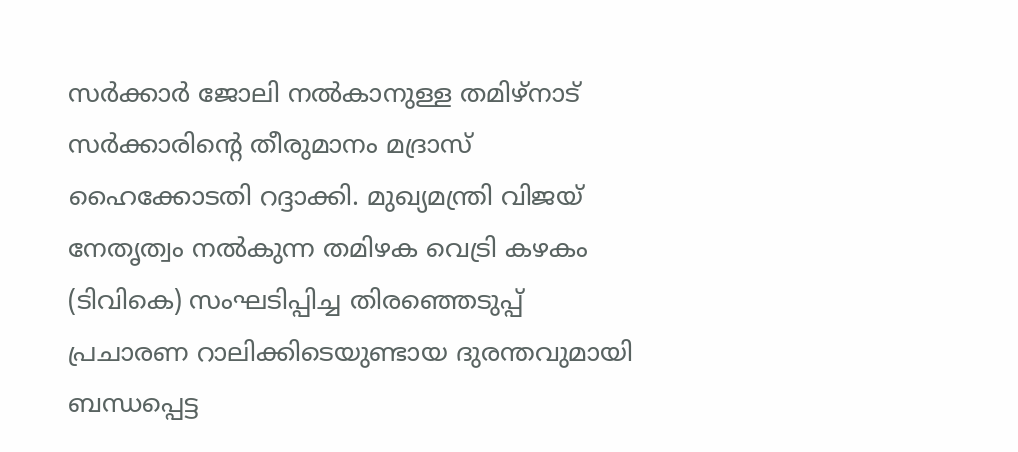സർക്കാർ ജോലി നൽകാനുള്ള തമിഴ്നാട് സർക്കാരിന്റെ തീരുമാനം മദ്രാസ് ഹൈക്കോടതി റദ്ദാക്കി. മുഖ്യമന്ത്രി വിജയ് നേതൃത്വം നൽകുന്ന തമിഴക വെട്രി കഴകം (ടിവികെ) സംഘടിപ്പിച്ച തിരഞ്ഞെടുപ്പ് പ്രചാരണ റാലിക്കിടെയുണ്ടായ ദുരന്തവുമായി ബന്ധപ്പെട്ട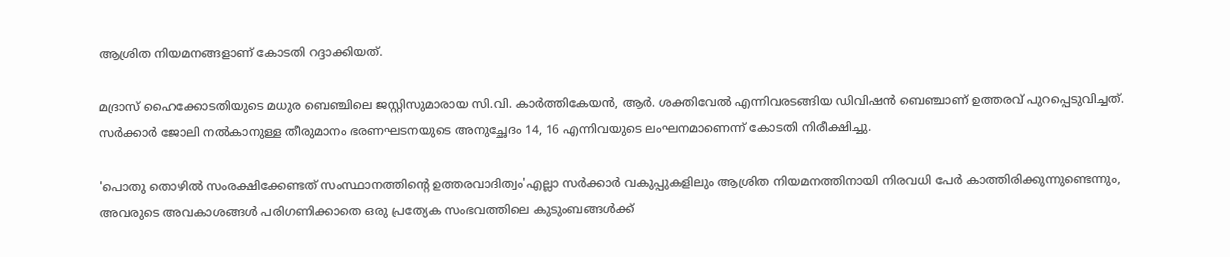ആശ്രിത നിയമനങ്ങളാണ് കോടതി റദ്ദാക്കിയത്.

മദ്രാസ് ഹൈക്കോടതിയുടെ മധുര ബെഞ്ചിലെ ജസ്റ്റിസുമാരായ സി.വി. കാർത്തികേയൻ, ആർ. ശക്തിവേൽ എന്നിവരടങ്ങിയ ഡിവിഷൻ ബെഞ്ചാണ് ഉത്തരവ് പുറപ്പെടുവിച്ചത്. സർക്കാർ ജോലി നൽകാനുള്ള തീരുമാനം ഭരണഘടനയുടെ അനുച്ഛേദം 14, 16 എന്നിവയുടെ ലംഘനമാണെന്ന് കോടതി നിരീക്ഷിച്ചു.

'പൊതു തൊഴിൽ സംരക്ഷിക്കേണ്ടത് സംസ്ഥാനത്തിന്റെ ഉത്തരവാദിത്വം'എല്ലാ സർക്കാർ വകുപ്പുകളിലും ആശ്രിത നിയമനത്തിനായി നിരവധി പേർ കാത്തിരിക്കുന്നുണ്ടെന്നും, അവരുടെ അവകാശങ്ങൾ പരിഗണിക്കാതെ ഒരു പ്രത്യേക സംഭവത്തിലെ കുടുംബങ്ങൾക്ക്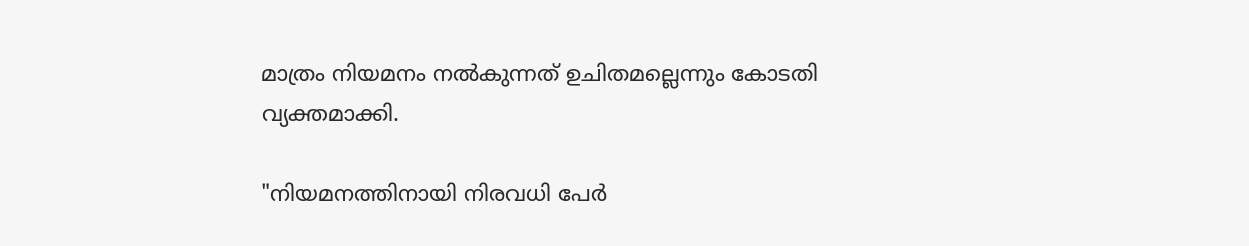മാത്രം നിയമനം നൽകുന്നത് ഉചിതമല്ലെന്നും കോടതി വ്യക്തമാക്കി.

"നിയമനത്തിനായി നിരവധി പേർ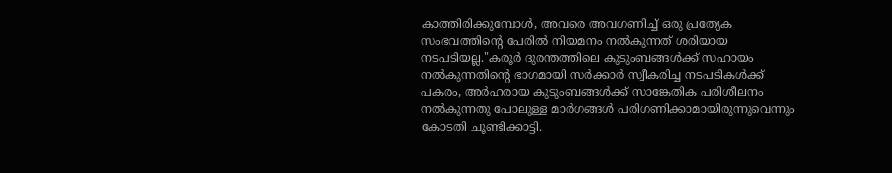കാത്തിരിക്കുമ്പോൾ, അവരെ അവഗണിച്ച് ഒരു പ്രത്യേക സംഭവത്തിന്റെ പേരിൽ നിയമനം നൽകുന്നത് ശരിയായ നടപടിയല്ല."കരൂർ ദുരന്തത്തിലെ കുടുംബങ്ങൾക്ക് സഹായം നൽകുന്നതിന്റെ ഭാഗമായി സർക്കാർ സ്വീകരിച്ച നടപടികൾക്ക് പകരം, അർഹരായ കുടുംബങ്ങൾക്ക് സാങ്കേതിക പരിശീലനം നൽകുന്നതു പോലുള്ള മാർഗങ്ങൾ പരിഗണിക്കാമായിരുന്നുവെന്നും കോടതി ചൂണ്ടിക്കാട്ടി.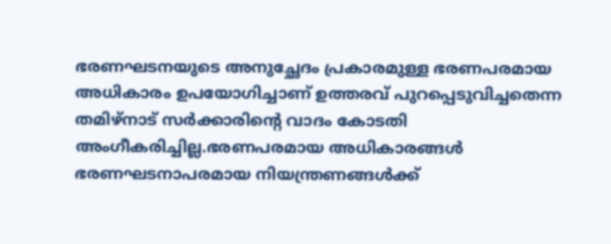ഭരണഘടനയുടെ അനുച്ഛേദം പ്രകാരമുള്ള ഭരണപരമായ അധികാരം ഉപയോഗിച്ചാണ് ഉത്തരവ് പുറപ്പെടുവിച്ചതെന്ന തമിഴ്നാട് സർക്കാരിന്റെ വാദം കോടതി അംഗീകരിച്ചില്ല.ഭരണപരമായ അധികാരങ്ങൾ ഭരണഘടനാപരമായ നിയന്ത്രണങ്ങൾക്ക്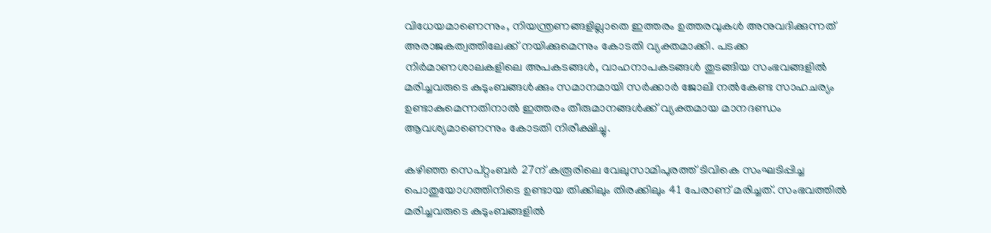വിധേയമാണെന്നും, നിയന്ത്രണങ്ങളില്ലാതെ ഇത്തരം ഉത്തരവുകൾ അനുവദിക്കുന്നത് അരാജകത്വത്തിലേക്ക് നയിക്കുമെന്നും കോടതി വ്യക്തമാക്കി. പടക്ക നിർമാണശാലകളിലെ അപകടങ്ങൾ, വാഹനാപകടങ്ങൾ തുടങ്ങിയ സംഭവങ്ങളിൽ മരിച്ചവരുടെ കുടുംബങ്ങൾക്കും സമാനമായി സർക്കാർ ജോലി നൽകേണ്ട സാഹചര്യം ഉണ്ടാകുമെന്നതിനാൽ ഇത്തരം തീരുമാനങ്ങൾക്ക് വ്യക്തമായ മാനദണ്ഡം ആവശ്യമാണെന്നും കോടതി നിരീക്ഷിച്ചു.

കഴിഞ്ഞ സെപ്റ്റംബർ 27ന് കരൂരിലെ വേലുസാമിപുരത്ത് ടിവികെ സംഘടിപ്പിച്ച പൊതുയോഗത്തിനിടെ ഉണ്ടായ തിക്കിലും തിരക്കിലും 41 പേരാണ് മരിച്ചത്. സംഭവത്തിൽ മരിച്ചവരുടെ കുടുംബങ്ങളിൽ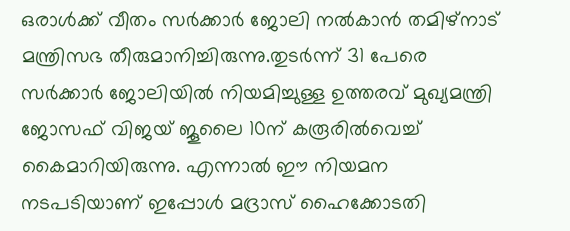ഒരാൾക്ക് വീതം സർക്കാർ ജോലി നൽകാൻ തമിഴ്നാട് മന്ത്രിസഭ തീരുമാനിച്ചിരുന്നു.തുടർന്ന് 31 പേരെ സർക്കാർ ജോലിയിൽ നിയമിച്ചുള്ള ഉത്തരവ് മുഖ്യമന്ത്രി ജോസഫ് വിജയ് ജൂലൈ 10ന് കരൂരിൽവെച്ച് കൈമാറിയിരുന്നു. എന്നാൽ ഈ നിയമന നടപടിയാണ് ഇപ്പോൾ മദ്രാസ് ഹൈക്കോടതി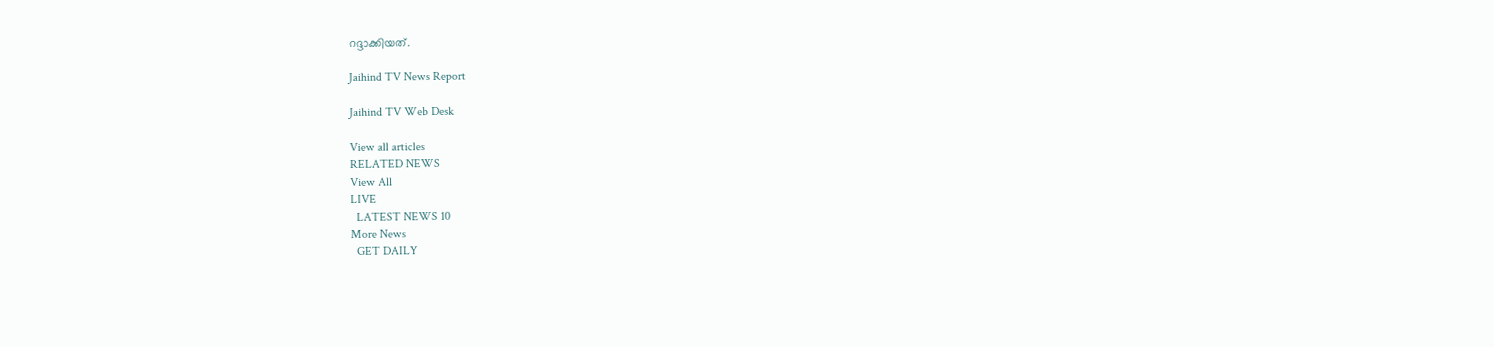റദ്ദാക്കിയത്.

Jaihind TV News Report

Jaihind TV Web Desk

View all articles
RELATED NEWS
View All
LIVE
  LATEST NEWS 10
More News
  GET DAILY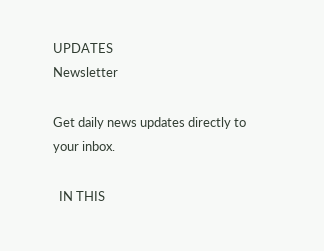UPDATES
Newsletter

Get daily news updates directly to your inbox.

  IN THIS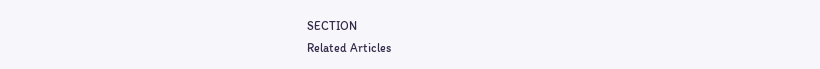SECTION
Related Articles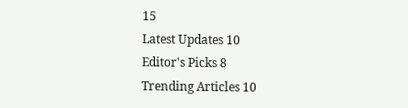15
Latest Updates 10
Editor's Picks 8
Trending Articles 10